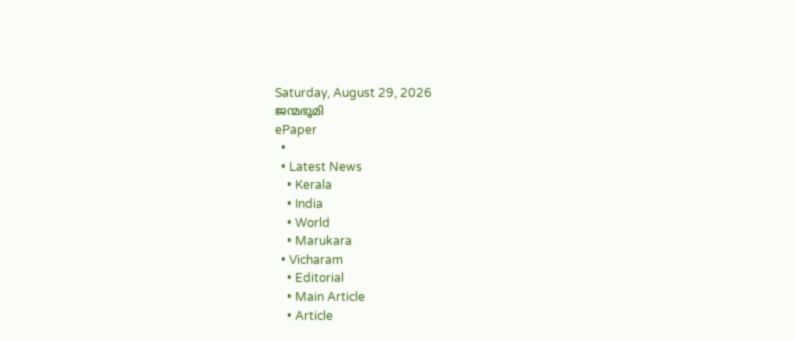Saturday, August 29, 2026
ജന്മഭൂമി
ePaper
  •
  • Latest News
    • Kerala
    • India
    • World
    • Marukara
  • Vicharam
    • Editorial
    • Main Article
    • Article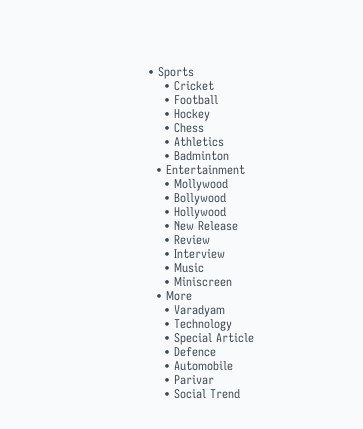• Sports
    • Cricket
    • Football
    • Hockey
    • Chess
    • Athletics
    • Badminton
  • Entertainment
    • Mollywood
    • Bollywood
    • Hollywood
    • New Release
    • Review
    • Interview
    • Music
    • Miniscreen
  • More
    • Varadyam
    • Technology
    • Special Article
    • Defence
    • Automobile
    • Parivar
    • Social Trend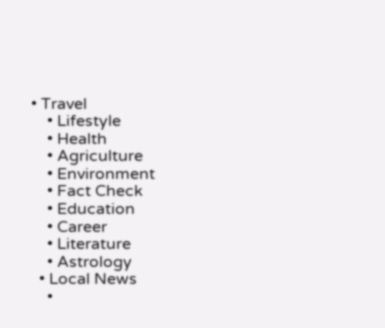• Travel
    • Lifestyle
    • Health
    • Agriculture
    • Environment
    • Fact Check
    • Education
    • Career
    • Literature
    • Astrology
  • Local News
    •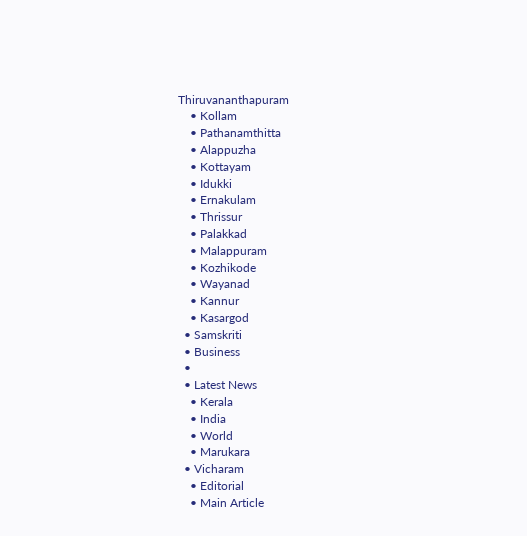Thiruvananthapuram
    • Kollam
    • Pathanamthitta
    • Alappuzha
    • Kottayam
    • Idukki
    • Ernakulam
    • Thrissur
    • Palakkad
    • Malappuram
    • Kozhikode
    • Wayanad
    • Kannur
    • Kasargod
  • Samskriti
  • Business
  •
  • Latest News
    • Kerala
    • India
    • World
    • Marukara
  • Vicharam
    • Editorial
    • Main Article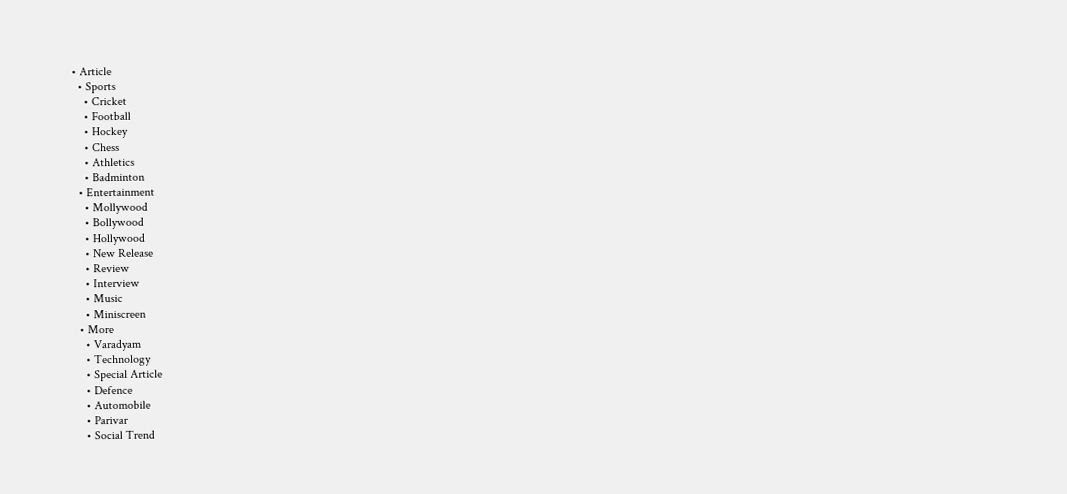• Article
  • Sports
    • Cricket
    • Football
    • Hockey
    • Chess
    • Athletics
    • Badminton
  • Entertainment
    • Mollywood
    • Bollywood
    • Hollywood
    • New Release
    • Review
    • Interview
    • Music
    • Miniscreen
  • More
    • Varadyam
    • Technology
    • Special Article
    • Defence
    • Automobile
    • Parivar
    • Social Trend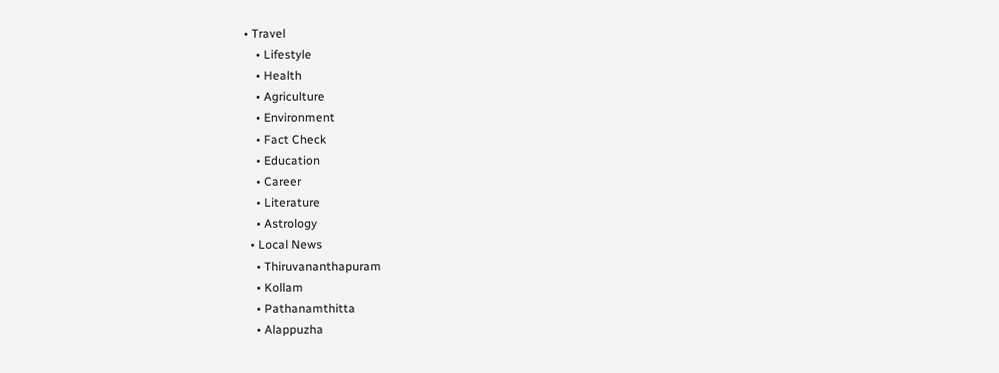• Travel
    • Lifestyle
    • Health
    • Agriculture
    • Environment
    • Fact Check
    • Education
    • Career
    • Literature
    • Astrology
  • Local News
    • Thiruvananthapuram
    • Kollam
    • Pathanamthitta
    • Alappuzha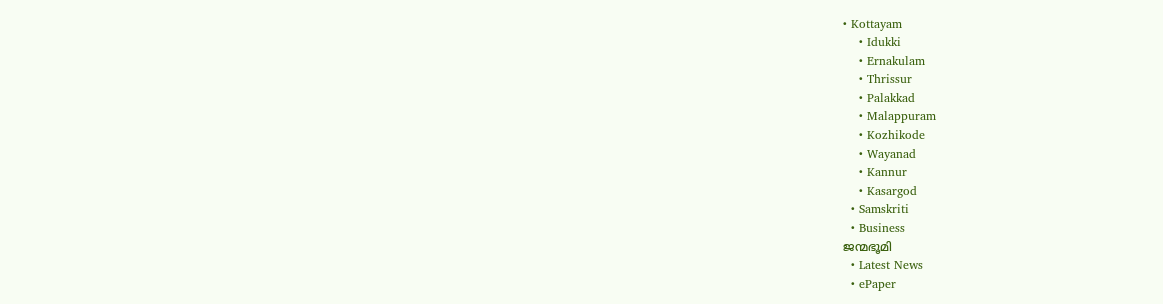• Kottayam
    • Idukki
    • Ernakulam
    • Thrissur
    • Palakkad
    • Malappuram
    • Kozhikode
    • Wayanad
    • Kannur
    • Kasargod
  • Samskriti
  • Business
ജന്മഭൂമി
  • Latest News
  • ePaper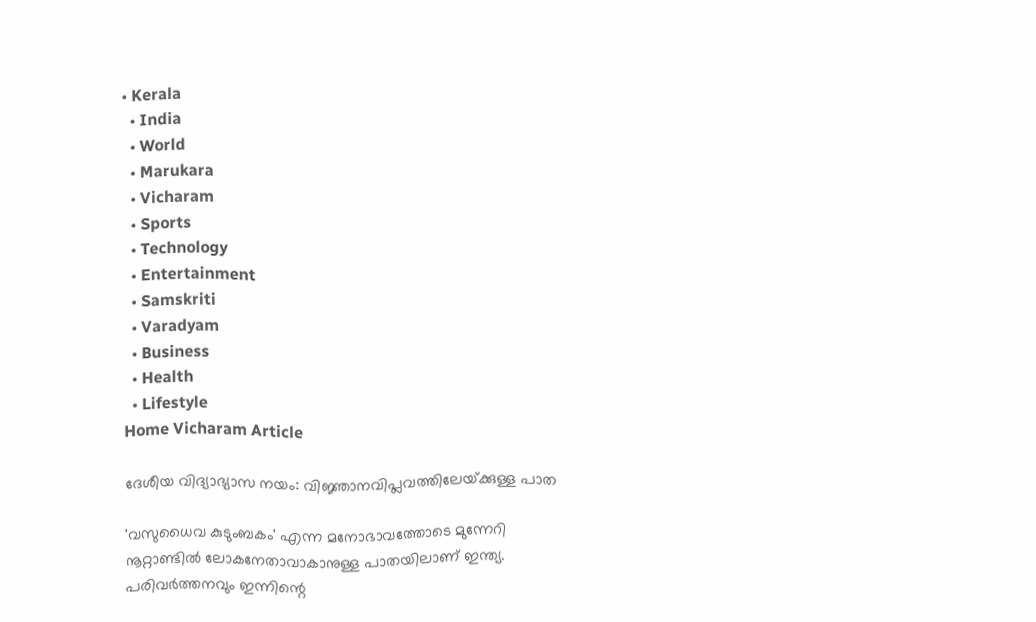• Kerala
  • India
  • World
  • Marukara
  • Vicharam
  • Sports
  • Technology
  • Entertainment
  • Samskriti
  • Varadyam
  • Business
  • Health
  • Lifestyle
Home Vicharam Article

ദേശീയ വിദ്യാഭ്യാസ നയം: വിജ്ഞാനവിപ്ലവത്തിലേയ്‌ക്കുള്ള പാത

'വസുധൈവ കുടുംബകം' എന്ന മനോഭാവത്തോടെ മുന്നേറി നൂറ്റാണ്ടില്‍ ലോകനേതാവാകാനുള്ള പാതയിലാണ് ഇന്ത്യ. പരിവര്‍ത്തനവും ഇന്നിന്റെ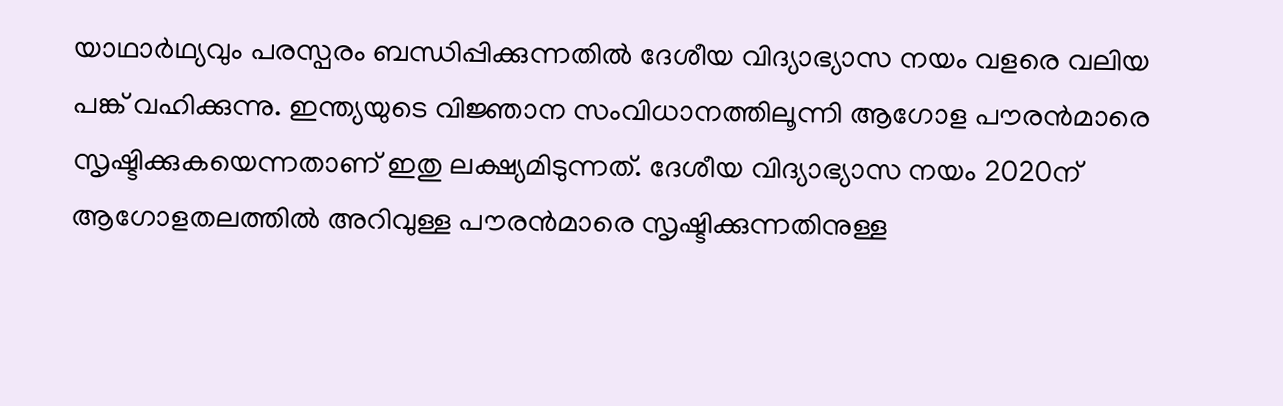യാഥാര്‍ഥ്യവും പരസ്പരം ബന്ധിപ്പിക്കുന്നതില്‍ ദേശീയ വിദ്യാഭ്യാസ നയം വളരെ വലിയ പങ്ക് വഹിക്കുന്നു. ഇന്ത്യയുടെ വിജ്ഞാന സംവിധാനത്തിലൂന്നി ആഗോള പൗരന്‍മാരെ സൃഷ്ടിക്കുകയെന്നതാണ് ഇതു ലക്ഷ്യമിടുന്നത്. ദേശീയ വിദ്യാഭ്യാസ നയം 2020ന് ആഗോളതലത്തില്‍ അറിവുള്ള പൗരന്‍മാരെ സൃഷ്ടിക്കുന്നതിനുള്ള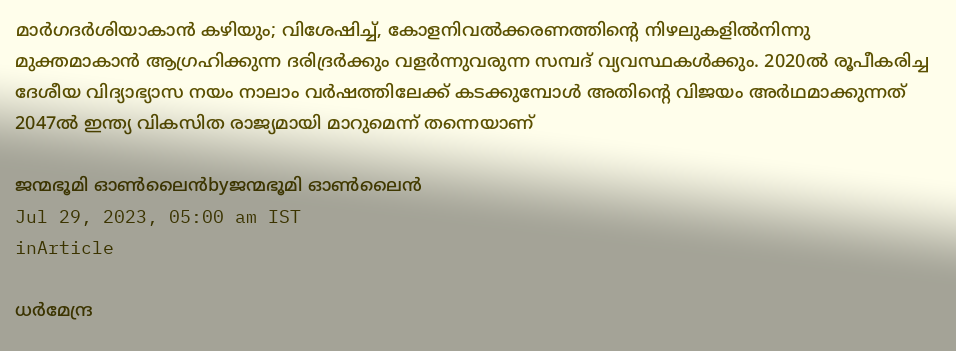മാര്‍ഗദര്‍ശിയാകാന്‍ കഴിയും; വിശേഷിച്ച്, കോളനിവല്‍ക്കരണത്തിന്റെ നിഴലുകളില്‍നിന്നു മുക്തമാകാന്‍ ആഗ്രഹിക്കുന്ന ദരിദ്രര്‍ക്കും വളര്‍ന്നുവരുന്ന സമ്പദ് വ്യവസ്ഥകള്‍ക്കും. 2020ല്‍ രൂപീകരിച്ച ദേശീയ വിദ്യാഭ്യാസ നയം നാലാം വര്‍ഷത്തിലേക്ക് കടക്കുമ്പോള്‍ അതിന്റെ വിജയം അര്‍ഥമാക്കുന്നത് 2047ല്‍ ഇന്ത്യ വികസിത രാജ്യമായി മാറുമെന്ന് തന്നെയാണ്

ജന്മഭൂമി ഓണ്‍ലൈന്‍byജന്മഭൂമി ഓണ്‍ലൈന്‍
Jul 29, 2023, 05:00 am IST
inArticle

ധര്‍മേന്ദ്ര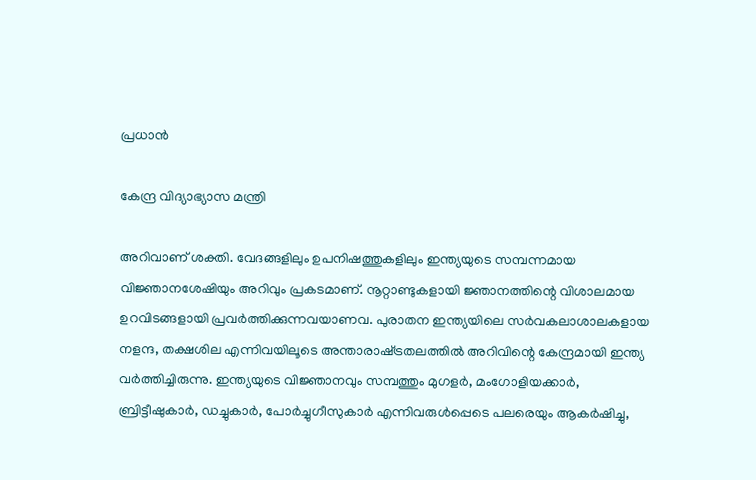പ്രധാന്‍

കേന്ദ്ര വിദ്യാഭ്യാസ മന്ത്രി

അറിവാണ് ശക്തി. വേദങ്ങളിലും ഉപനിഷത്തുകളിലും ഇന്ത്യയുടെ സമ്പന്നമായ വിജ്ഞാനശേഷിയും അറിവും പ്രകടമാണ്. നൂറ്റാണ്ടുകളായി ജ്ഞാനത്തിന്റെ വിശാലമായ ഉറവിടങ്ങളായി പ്രവര്‍ത്തിക്കുന്നവയാണവ. പുരാതന ഇന്ത്യയിലെ സര്‍വകലാശാലകളായ നളന്ദ, തക്ഷശില എന്നിവയിലൂടെ അന്താരാഷ്‌ട്രതലത്തില്‍ അറിവിന്റെ കേന്ദ്രമായി ഇന്ത്യ വര്‍ത്തിച്ചിരുന്നു. ഇന്ത്യയുടെ വിജ്ഞാനവും സമ്പത്തും മുഗളര്‍, മംഗോളിയക്കാര്‍, ബ്രിട്ടീഷുകാര്‍, ഡച്ചുകാര്‍, പോര്‍ച്ചുഗീസുകാര്‍ എന്നിവരുള്‍പ്പെടെ പലരെയും ആകര്‍ഷിച്ചു,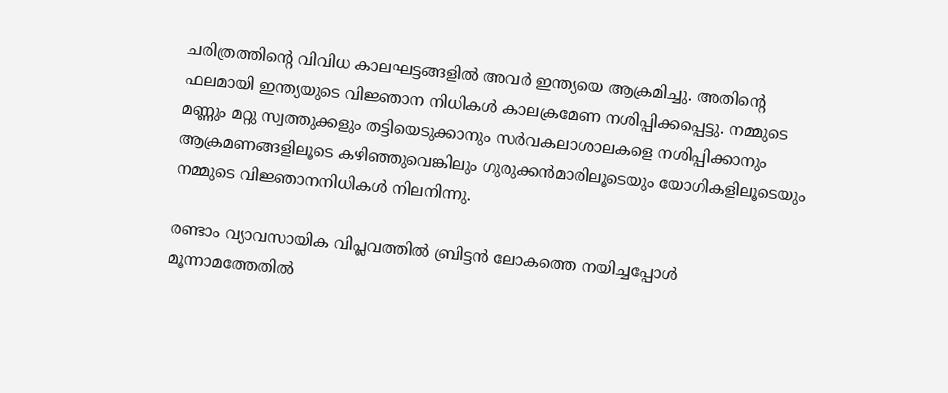ചരിത്രത്തിന്റെ വിവിധ കാലഘട്ടങ്ങളില്‍ അവര്‍ ഇന്ത്യയെ ആക്രമിച്ചു. അതിന്റെ ഫലമായി ഇന്ത്യയുടെ വിജ്ഞാന നിധികള്‍ കാലക്രമേണ നശിപ്പിക്കപ്പെട്ടു. നമ്മുടെ മണ്ണും മറ്റു സ്വത്തുക്കളും തട്ടിയെടുക്കാനും സര്‍വകലാശാലകളെ നശിപ്പിക്കാനും ആക്രമണങ്ങളിലൂടെ കഴിഞ്ഞുവെങ്കിലും ഗുരുക്കന്‍മാരിലൂടെയും യോഗികളിലൂടെയും നമ്മുടെ വിജ്ഞാനനിധികള്‍ നിലനിന്നു.

രണ്ടാം വ്യാവസായിക വിപ്ലവത്തില്‍ ബ്രിട്ടന്‍ ലോകത്തെ നയിച്ചപ്പോള്‍ മൂന്നാമത്തേതില്‍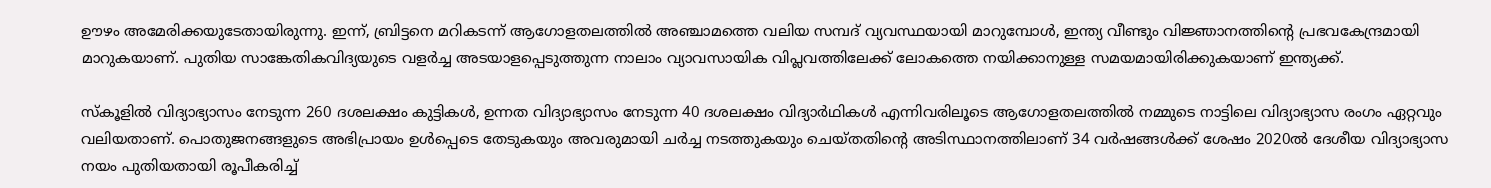ഊഴം അമേരിക്കയുടേതായിരുന്നു. ഇന്ന്, ബ്രിട്ടനെ മറികടന്ന് ആഗോളതലത്തില്‍ അഞ്ചാമത്തെ വലിയ സമ്പദ് വ്യവസ്ഥയായി മാറുമ്പോള്‍, ഇന്ത്യ വീണ്ടും വിജ്ഞാനത്തിന്റെ പ്രഭവകേന്ദ്രമായി മാറുകയാണ്. പുതിയ സാങ്കേതികവിദ്യയുടെ വളര്‍ച്ച അടയാളപ്പെടുത്തുന്ന നാലാം വ്യാവസായിക വിപ്ലവത്തിലേക്ക് ലോകത്തെ നയിക്കാനുള്ള സമയമായിരിക്കുകയാണ് ഇന്ത്യക്ക്.

സ്‌കൂളില്‍ വിദ്യാഭ്യാസം നേടുന്ന 260 ദശലക്ഷം കുട്ടികള്‍, ഉന്നത വിദ്യാഭ്യാസം നേടുന്ന 40 ദശലക്ഷം വിദ്യാര്‍ഥികള്‍ എന്നിവരിലൂടെ ആഗോളതലത്തില്‍ നമ്മുടെ നാട്ടിലെ വിദ്യാഭ്യാസ രംഗം ഏറ്റവും വലിയതാണ്. പൊതുജനങ്ങളുടെ അഭിപ്രായം ഉള്‍പ്പെടെ തേടുകയും അവരുമായി ചര്‍ച്ച നടത്തുകയും ചെയ്തതിന്റെ അടിസ്ഥാനത്തിലാണ് 34 വര്‍ഷങ്ങള്‍ക്ക് ശേഷം 2020ല്‍ ദേശീയ വിദ്യാഭ്യാസ നയം പുതിയതായി രൂപീകരിച്ച്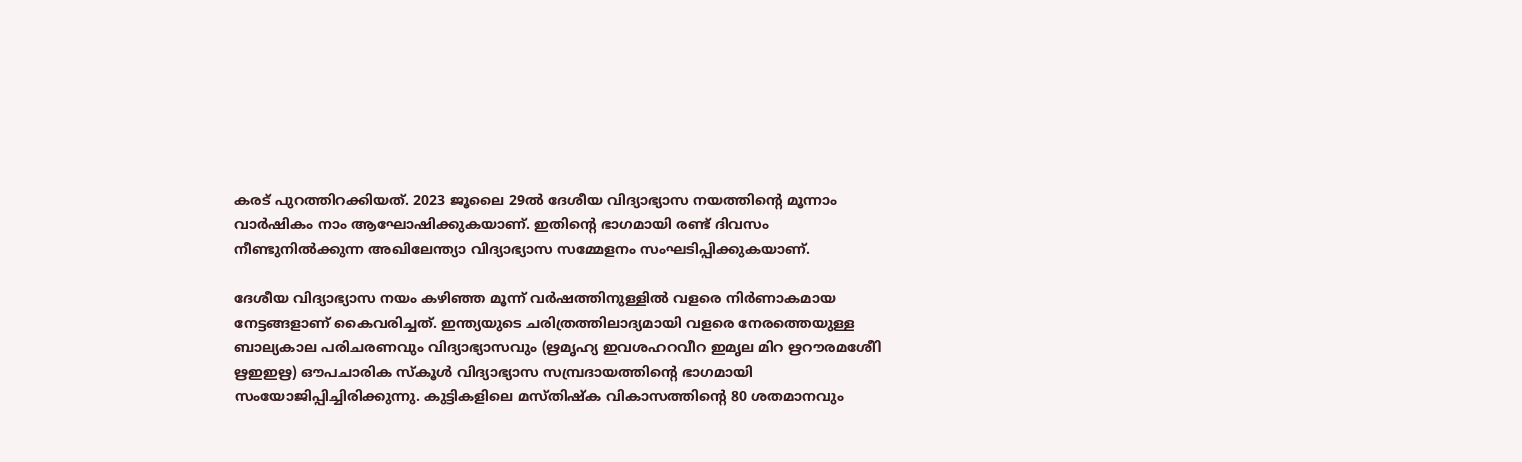കരട് പുറത്തിറക്കിയത്. 2023 ജൂലൈ 29ല്‍ ദേശീയ വിദ്യാഭ്യാസ നയത്തിന്റെ മൂന്നാം വാര്‍ഷികം നാം ആഘോഷിക്കുകയാണ്. ഇതിന്റെ ഭാഗമായി രണ്ട് ദിവസം നീണ്ടുനില്‍ക്കുന്ന അഖിലേന്ത്യാ വിദ്യാഭ്യാസ സമ്മേളനം സംഘടിപ്പിക്കുകയാണ്.

ദേശീയ വിദ്യാഭ്യാസ നയം കഴിഞ്ഞ മൂന്ന് വര്‍ഷത്തിനുള്ളില്‍ വളരെ നിര്‍ണാകമായ നേട്ടങ്ങളാണ് കൈവരിച്ചത്. ഇന്ത്യയുടെ ചരിത്രത്തിലാദ്യമായി വളരെ നേരത്തെയുള്ള ബാല്യകാല പരിചരണവും വിദ്യാഭ്യാസവും (ഋമൃഹ്യ ഇവശഹറവീറ ഇമൃല മിറ ഋറൗരമശേീി  ഋഇഇഋ) ഔപചാരിക സ്‌കൂള്‍ വിദ്യാഭ്യാസ സമ്പ്രദായത്തിന്റെ ഭാഗമായി സംയോജിപ്പിച്ചിരിക്കുന്നു. കുട്ടികളിലെ മസ്തിഷ്‌ക വികാസത്തിന്റെ 80 ശതമാനവും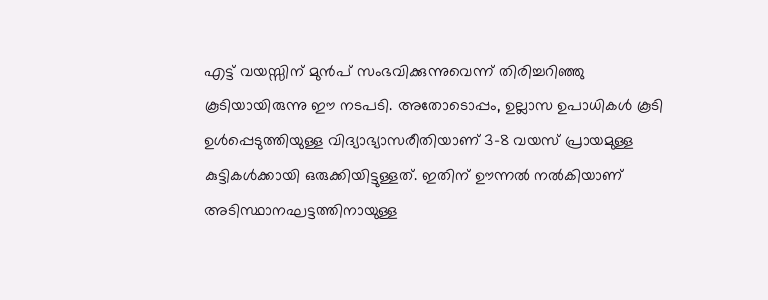എട്ട് വയസ്സിന് മുന്‍പ് സംഭവിക്കുന്നുവെന്ന് തിരിച്ചറിഞ്ഞു കൂടിയായിരുന്നു ഈ നടപടി. അതോടൊപ്പം, ഉല്ലാസ ഉപാധികള്‍ കൂടി ഉള്‍പ്പെടുത്തിയുള്ള വിദ്യാഭ്യാസരീതിയാണ് 3-8 വയസ് പ്രായമുള്ള കുട്ടികള്‍ക്കായി ഒരുക്കിയിട്ടുള്ളത്. ഇതിന് ഊന്നല്‍ നല്‍കിയാണ് അടിസ്ഥാനഘട്ടത്തിനായുള്ള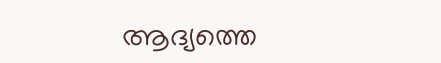ആദ്യത്തെ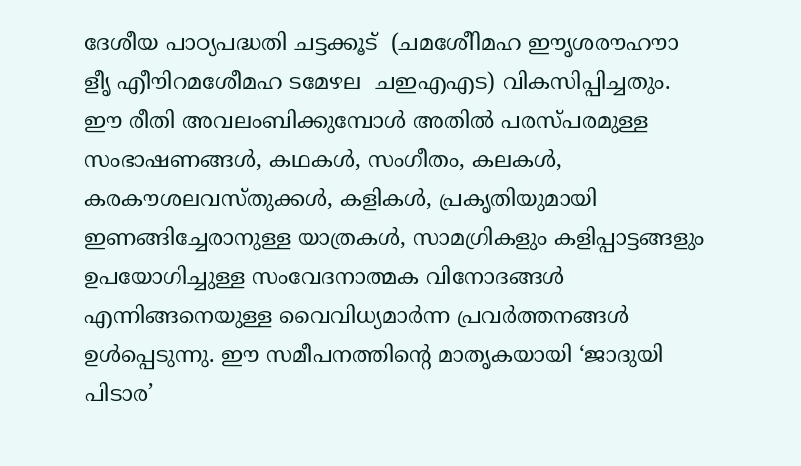ദേശീയ പാഠ്യപദ്ധതി ചട്ടക്കൂട്  (ചമശേീിമഹ ഈൃശരൗഹൗാ ളീൃ എീൗിറമശേീമഹ ടമേഴല  ചഇഎഎട) വികസിപ്പിച്ചതും. ഈ രീതി അവലംബിക്കുമ്പോള്‍ അതില്‍ പരസ്പരമുള്ള സംഭാഷണങ്ങള്‍, കഥകള്‍, സംഗീതം, കലകള്‍, കരകൗശലവസ്തുക്കള്‍, കളികള്‍, പ്രകൃതിയുമായി ഇണങ്ങിച്ചേരാനുള്ള യാത്രകള്‍, സാമഗ്രികളും കളിപ്പാട്ടങ്ങളും ഉപയോഗിച്ചുള്ള സംവേദനാത്മക വിനോദങ്ങള്‍ എന്നിങ്ങനെയുള്ള വൈവിധ്യമാര്‍ന്ന പ്രവര്‍ത്തനങ്ങള്‍ ഉള്‍പ്പെടുന്നു. ഈ സമീപനത്തിന്റെ മാതൃകയായി ‘ജാദുയി പിടാര’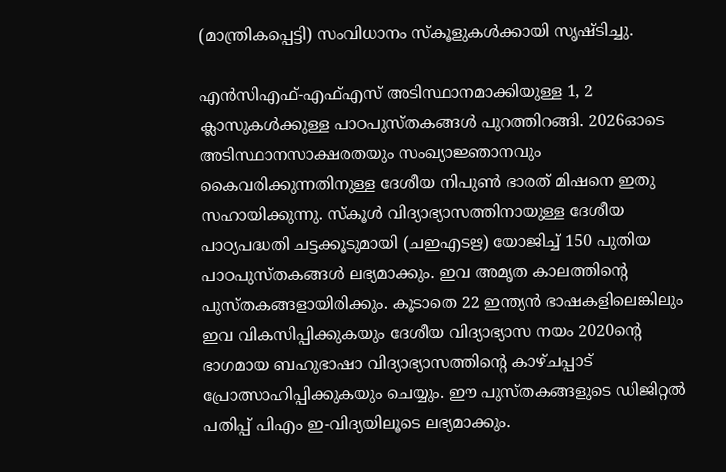(മാന്ത്രികപ്പെട്ടി) സംവിധാനം സ്‌കൂളുകള്‍ക്കായി സൃഷ്ടിച്ചു.

എന്‍സിഎഫ്-എഫ്എസ് അടിസ്ഥാനമാക്കിയുള്ള 1, 2 ക്ലാസുകള്‍ക്കുള്ള പാഠപുസ്തകങ്ങള്‍ പുറത്തിറങ്ങി. 2026ഓടെ അടിസ്ഥാനസാക്ഷരതയും സംഖ്യാജ്ഞാനവും കൈവരിക്കുന്നതിനുള്ള ദേശീയ നിപുണ്‍ ഭാരത് മിഷനെ ഇതു സഹായിക്കുന്നു. സ്‌കൂള്‍ വിദ്യാഭ്യാസത്തിനായുള്ള ദേശീയ പാഠ്യപദ്ധതി ചട്ടക്കൂടുമായി (ചഇഎടഋ) യോജിച്ച് 150 പുതിയ പാഠപുസ്തകങ്ങള്‍ ലഭ്യമാക്കും. ഇവ അമൃത കാലത്തിന്റെ പുസ്തകങ്ങളായിരിക്കും. കൂടാതെ 22 ഇന്ത്യന്‍ ഭാഷകളിലെങ്കിലും ഇവ വികസിപ്പിക്കുകയും ദേശീയ വിദ്യാഭ്യാസ നയം 2020ന്റെ ഭാഗമായ ബഹുഭാഷാ വിദ്യാഭ്യാസത്തിന്റെ കാഴ്ചപ്പാട് പ്രോത്സാഹിപ്പിക്കുകയും ചെയ്യും. ഈ പുസ്തകങ്ങളുടെ ഡിജിറ്റല്‍ പതിപ്പ് പിഎം ഇ-വിദ്യയിലൂടെ ലഭ്യമാക്കും.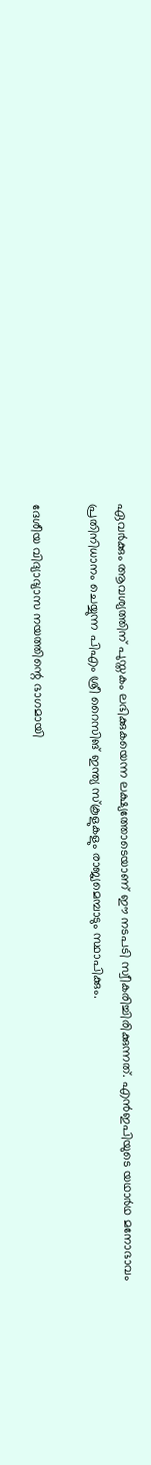ഏവര്‍ക്കും ആവശ്യത്തിന് പുസ്തകം ലഭിക്കുകയെന്ന ലക്ഷ്യത്തോടെയാണ് ഈ നടപടി സ്വീകരിച്ചിരിക്കുന്നത്. എന്‍ഇപിയുടെ യഥാര്‍ഥ മനോഭാവം പ്രതിനിധാനം ചെയ്യുന്ന പിഎം ശ്രീ റൈസിങ് ഇന്ത്യ സ്‌കൂളുകളും രാജ്യമെമ്പാടും സ്ഥാപിക്കും.

ദേശീയ വിദ്യാഭ്യാസ നയത്തിന്റെ ഭാഗമായി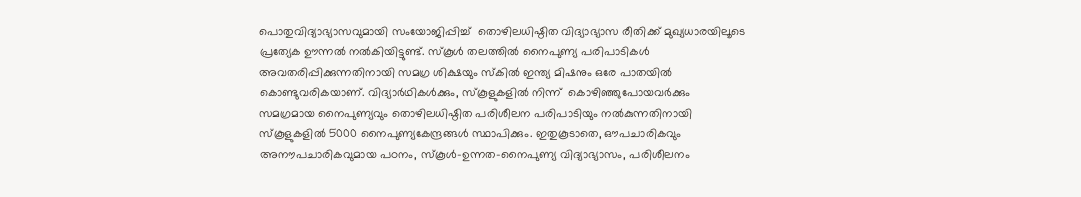പൊതുവിദ്യാഭ്യാസവുമായി സംയോജിപ്പിച്ച്  തൊഴിലധിഷ്ഠിത വിദ്യാഭ്യാസ രീതിക്ക് മുഖ്യധാരയിലൂടെ പ്രത്യേക ഊന്നല്‍ നല്‍കിയിട്ടുണ്ട്. സ്‌കൂള്‍ തലത്തില്‍ നൈപുണ്യ പരിപാടികള്‍ അവതരിപ്പിക്കുന്നതിനായി സമഗ്ര ശിക്ഷയും സ്‌കില്‍ ഇന്ത്യ മിഷനും ഒരേ പാതയില്‍ കൊണ്ടുവരികയാണ്. വിദ്യാര്‍ഥികള്‍ക്കും, സ്‌കൂളുകളില്‍ നിന്ന്  കൊഴിഞ്ഞുപോയവര്‍ക്കും സമഗ്രമായ നൈപുണ്യവും തൊഴിലധിഷ്ഠിത പരിശീലന പരിപാടിയും നല്‍കുന്നതിനായി സ്‌കൂളുകളില്‍ 5000 നൈപുണ്യകേന്ദ്രങ്ങള്‍ സ്ഥാപിക്കും. ഇതുകൂടാതെ, ഔപചാരികവും അനൗപചാരികവുമായ പഠനം, സ്‌കൂള്‍-ഉന്നത-നൈപുണ്യ വിദ്യാഭ്യാസം, പരിശീലനം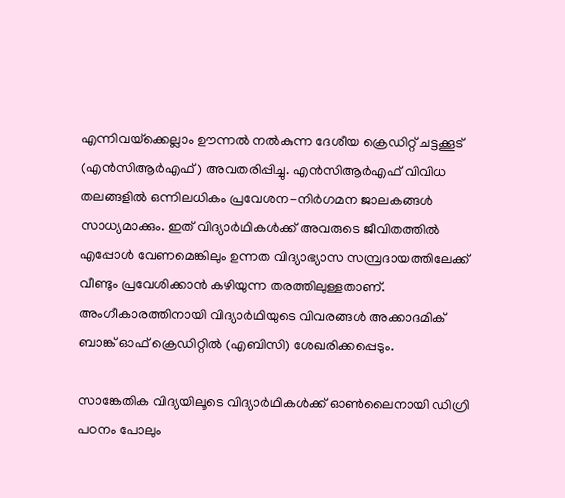എന്നിവയ്‌ക്കെല്ലാം ഊന്നല്‍ നല്‍കുന്ന ദേശീയ ക്രെഡിറ്റ് ചട്ടക്കൂട് (എന്‍സിആര്‍എഫ്) അവതരിപ്പിച്ചു. എന്‍സിആര്‍എഫ് വിവിധ തലങ്ങളില്‍ ഒന്നിലധികം പ്രവേശന-നിര്‍ഗമന ജാലകങ്ങള്‍ സാധ്യമാക്കും. ഇത് വിദ്യാര്‍ഥികള്‍ക്ക് അവരുടെ ജീവിതത്തില്‍ എപ്പോള്‍ വേണമെങ്കിലും ഉന്നത വിദ്യാഭ്യാസ സമ്പ്രദായത്തിലേക്ക് വീണ്ടും പ്രവേശിക്കാന്‍ കഴിയുന്ന തരത്തിലുള്ളതാണ്. അംഗീകാരത്തിനായി വിദ്യാര്‍ഥിയുടെ വിവരങ്ങള്‍ അക്കാദമിക് ബാങ്ക് ഓഫ് ക്രെഡിറ്റില്‍ (എബിസി) ശേഖരിക്കപ്പെടും.

സാങ്കേതിക വിദ്യയിലൂടെ വിദ്യാര്‍ഥികള്‍ക്ക് ഓണ്‍ലൈനായി ഡിഗ്രി പഠനം പോലും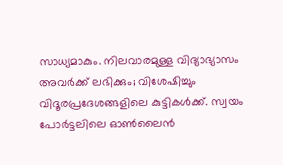സാധ്യമാകും. നിലവാരമുള്ള വിദ്യാഭ്യാസം അവര്‍ക്ക് ലഭിക്കും; വിശേഷിച്ചും വിദൂരപ്രദേശങ്ങളിലെ കുട്ടികള്‍ക്ക്. സ്വയം പോര്‍ട്ടലിലെ ഓണ്‍ലൈന്‍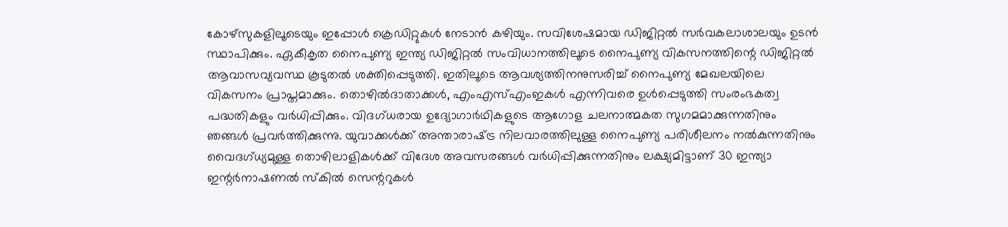കോഴ്സുകളിലൂടെയും ഇപ്പോള്‍ ക്രെഡിറ്റുകള്‍ നേടാന്‍ കഴിയും. സവിശേഷമായ ഡിജിറ്റല്‍ സര്‍വകലാശാലയും ഉടന്‍ സ്ഥാപിക്കും. ഏകീകൃത നൈപുണ്യ ഇന്ത്യ ഡിജിറ്റല്‍ സംവിധാനത്തിലൂടെ നൈപുണ്യ വികസനത്തിന്റെ ഡിജിറ്റല്‍ ആവാസവ്യവസ്ഥ കൂടുതല്‍ ശക്തിപ്പെടുത്തി. ഇതിലൂടെ ആവശ്യത്തിനനുസരിച്ച് നൈപുണ്യ മേഖലയിലെ വികസനം പ്രാപ്തമാക്കും. തൊഴില്‍ദാതാക്കള്‍, എംഎസ്എംഇകള്‍ എന്നിവരെ ഉള്‍പ്പെടുത്തി സംരംഭകത്വ പദ്ധതികളും വര്‍ധിപ്പിക്കും. വിദഗ്ധരായ ഉദ്യോഗാര്‍ഥികളുടെ ആഗോള ചലനാത്മകത സുഗമമാക്കുന്നതിനും ഞങ്ങള്‍ പ്രവര്‍ത്തിക്കുന്നു. യുവാക്കള്‍ക്ക് അന്താരാഷ്‌ട്ര നിലവാരത്തിലുള്ള നൈപുണ്യ പരിശീലനം നല്‍കുന്നതിനും വൈദഗ്ധ്യമുള്ള തൊഴിലാളികള്‍ക്ക് വിദേശ അവസരങ്ങള്‍ വര്‍ധിപ്പിക്കുന്നതിനും ലക്ഷ്യമിട്ടാണ് 30 ഇന്ത്യാ ഇന്റര്‍നാഷണല്‍ സ്‌കില്‍ സെന്ററുകള്‍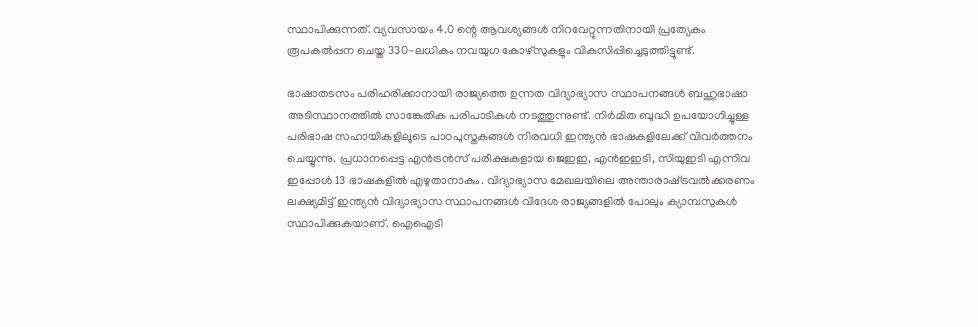സ്ഥാപിക്കുന്നത്. വ്യവസായം 4.0 ന്റെ ആവശ്യങ്ങള്‍ നിറവേറ്റുന്നതിനായി പ്രത്യേകം രൂപകല്‍പ്പന ചെയ്ത 330-ലധികം നവയുഗ കോഴ്‌സുകളും വികസിപ്പിച്ചെടുത്തിട്ടുണ്ട്.

ഭാഷാതടസം പരിഹരിക്കാനായി രാജ്യത്തെ ഉന്നത വിദ്യാഭ്യാസ സ്ഥാപനങ്ങള്‍ ബഹുഭാഷാ അടിസ്ഥാനത്തില്‍ സാങ്കേതിക പരിപാടികള്‍ നടത്തുന്നുണ്ട്. നിര്‍മിത ബുദ്ധി ഉപയോഗിച്ചുള്ള പരിഭാഷ സഹായികളിലൂടെ പാഠപുസ്തകങ്ങള്‍ നിരവധി ഇന്ത്യന്‍ ഭാഷകളിലേക്ക് വിവര്‍ത്തനം ചെയ്യുന്നു. പ്രധാനപ്പെട്ട എന്‍ട്രന്‍സ് പരീക്ഷകളായ ജെഇഇ, എന്‍ഇഇടി, സിയുഇടി എന്നിവ ഇപ്പോള്‍ 13 ഭാഷകളില്‍ എഴുതാനാകും. വിദ്യാഭ്യാസ മേഖലയിലെ അന്താരാഷ്‌ട്രവല്‍ക്കരണം ലക്ഷ്യമിട്ട് ഇന്ത്യന്‍ വിദ്യാഭ്യാസ സ്ഥാപനങ്ങള്‍ വിദേശ രാജ്യങ്ങളില്‍ പോലും ക്യാമ്പസുകള്‍ സ്ഥാപിക്കുകയാണ്. ഐഐടി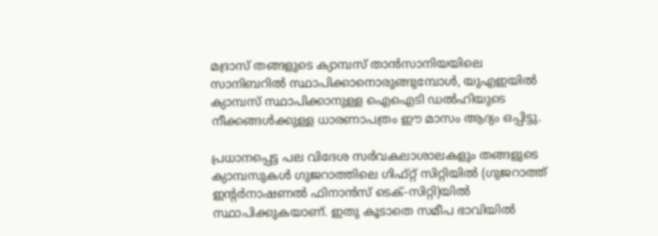മദ്രാസ് തങ്ങളുടെ ക്യാമ്പസ് താന്‍സാനിയയിലെ സാനിബറില്‍ സ്ഥാപിക്കാനൊരുങ്ങുമ്പോള്‍, യുഎഇയില്‍ ക്യാമ്പസ് സ്ഥാപിക്കാനുള്ള ഐഐടി ഡല്‍ഹിയുടെ നീക്കങ്ങള്‍ക്കുള്ള ധാരണാപത്രം ഈ മാസം ആദ്യം ഒപ്പിട്ടു.

പ്രധാനപ്പെട്ട പല വിദേശ സര്‍വകലാശാലകളും തങ്ങളുടെ ക്യാമ്പസുകള്‍ ഗുജറാത്തിലെ ഗിഫ്റ്റ് സിറ്റിയില്‍ (ഗുജറാത്ത് ഇന്റര്‍നാഷണല്‍ ഫിനാന്‍സ് ടെക്-സിറ്റി)യില്‍ സ്ഥാപിക്കുകയാണ്. ഇതു കൂടാതെ സമീപ ഭാവിയില്‍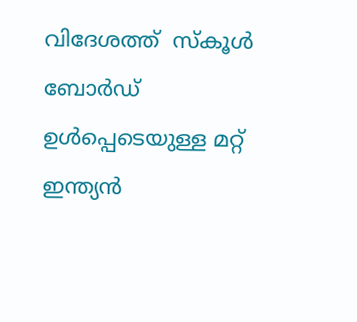വിദേശത്ത്  സ്‌കൂള്‍ ബോര്‍ഡ് ഉള്‍പ്പെടെയുള്ള മറ്റ് ഇന്ത്യന്‍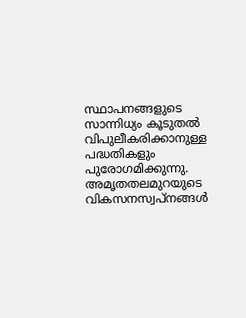സ്ഥാപനങ്ങളുടെ സാന്നിധ്യം കൂടുതല്‍ വിപുലീകരിക്കാനുള്ള പദ്ധതികളും പുരോഗമിക്കുന്നു. അമൃതതലമുറയുടെ വികസനസ്വപ്‌നങ്ങള്‍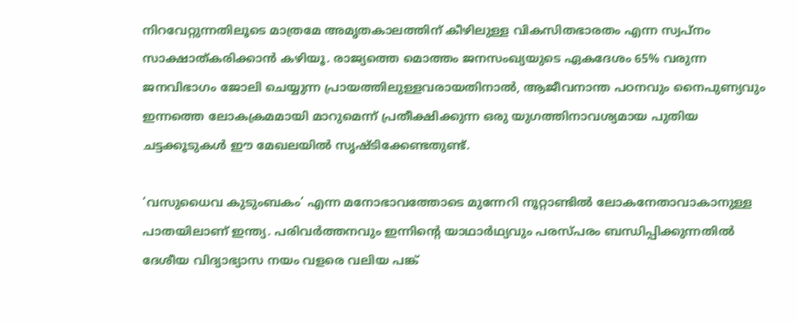നിറവേറ്റുന്നതിലൂടെ മാത്രമേ അമൃതകാലത്തിന് കീഴിലുള്ള വികസിതഭാരതം എന്ന സ്വപ്‌നം സാക്ഷാത്കരിക്കാന്‍ കഴിയൂ. രാജ്യത്തെ മൊത്തം ജനസംഖ്യയുടെ ഏകദേശം 65% വരുന്ന ജനവിഭാഗം ജോലി ചെയ്യുന്ന പ്രായത്തിലുള്ളവരായതിനാല്‍, ആജീവനാന്ത പഠനവും നൈപുണ്യവും ഇന്നത്തെ ലോകക്രമമായി മാറുമെന്ന് പ്രതീക്ഷിക്കുന്ന ഒരു യുഗത്തിനാവശ്യമായ പുതിയ ചട്ടക്കൂടുകള്‍ ഈ മേഖലയില്‍ സൃഷ്ടിക്കേണ്ടതുണ്ട്.

‘വസുധൈവ കുടുംബകം’ എന്ന മനോഭാവത്തോടെ മുന്നേറി നൂറ്റാണ്ടില്‍ ലോകനേതാവാകാനുള്ള പാതയിലാണ് ഇന്ത്യ. പരിവര്‍ത്തനവും ഇന്നിന്റെ യാഥാര്‍ഥ്യവും പരസ്പരം ബന്ധിപ്പിക്കുന്നതില്‍ ദേശീയ വിദ്യാഭ്യാസ നയം വളരെ വലിയ പങ്ക്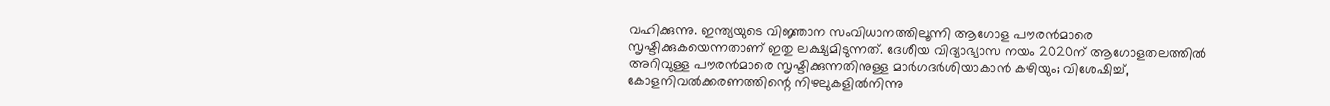വഹിക്കുന്നു. ഇന്ത്യയുടെ വിജ്ഞാന സംവിധാനത്തിലൂന്നി ആഗോള പൗരന്‍മാരെ സൃഷ്ടിക്കുകയെന്നതാണ് ഇതു ലക്ഷ്യമിടുന്നത്. ദേശീയ വിദ്യാഭ്യാസ നയം 2020ന് ആഗോളതലത്തില്‍ അറിവുള്ള പൗരന്‍മാരെ സൃഷ്ടിക്കുന്നതിനുള്ള മാര്‍ഗദര്‍ശിയാകാന്‍ കഴിയും; വിശേഷിച്ച്, കോളനിവല്‍ക്കരണത്തിന്റെ നിഴലുകളില്‍നിന്നു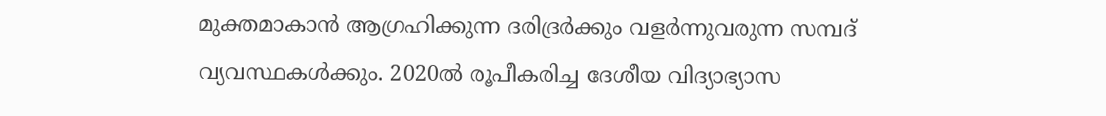മുക്തമാകാന്‍ ആഗ്രഹിക്കുന്ന ദരിദ്രര്‍ക്കും വളര്‍ന്നുവരുന്ന സമ്പദ് വ്യവസ്ഥകള്‍ക്കും. 2020ല്‍ രൂപീകരിച്ച ദേശീയ വിദ്യാഭ്യാസ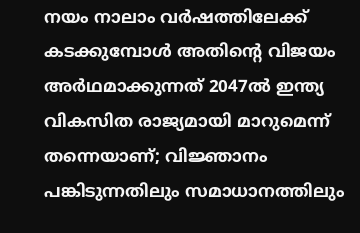നയം നാലാം വര്‍ഷത്തിലേക്ക് കടക്കുമ്പോള്‍ അതിന്റെ വിജയം അര്‍ഥമാക്കുന്നത് 2047ല്‍ ഇന്ത്യ വികസിത രാജ്യമായി മാറുമെന്ന് തന്നെയാണ്; വിജ്ഞാനം പങ്കിടുന്നതിലും സമാധാനത്തിലും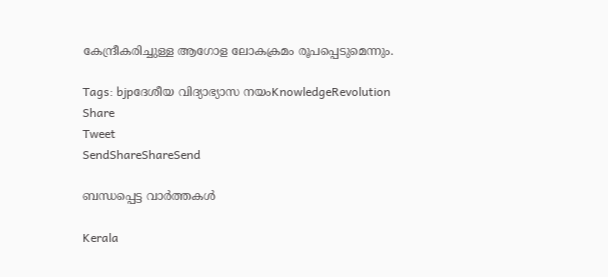കേന്ദ്രീകരിച്ചുള്ള ആഗോള ലോകക്രമം രൂപപ്പെടുമെന്നും.

Tags: bjpദേശീയ വിദ്യാഭ്യാസ നയംKnowledgeRevolution
Share
Tweet
SendShareShareSend

ബന്ധപ്പെട്ട വാര്‍ത്തകള്‍

Kerala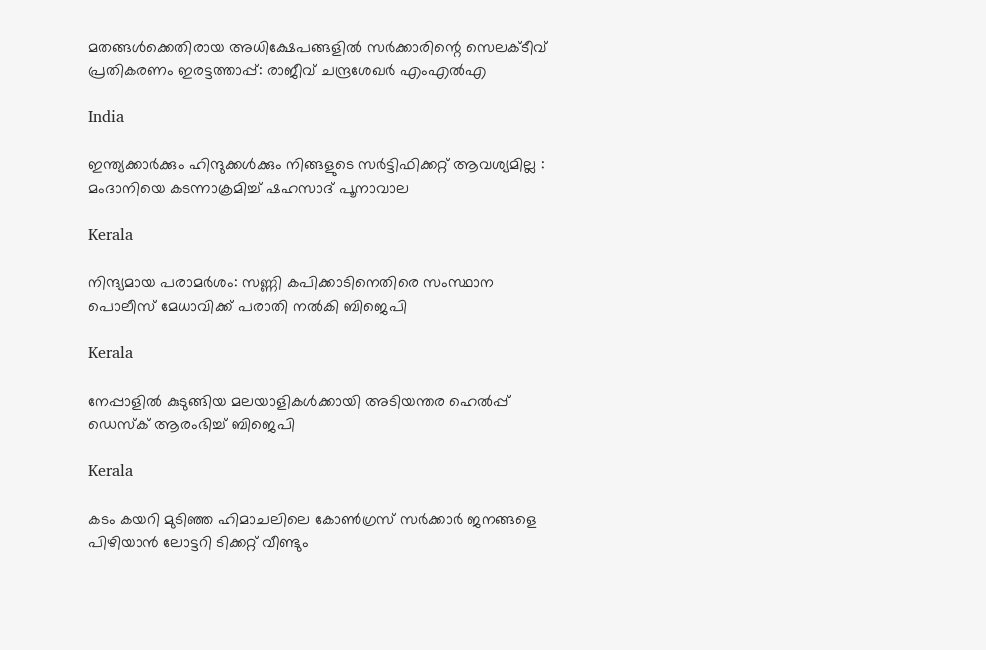മതങ്ങൾക്കെതിരായ അധിക്ഷേപങ്ങളിൽ സർക്കാരിന്റെ സെലക്ടീവ് പ്രതികരണം ഇരട്ടത്താപ്പ്: രാജീവ് ചന്ദ്രശേഖർ എംഎൽഎ

India

ഇന്ത്യക്കാർക്കും ഹിന്ദുക്കൾക്കും നിങ്ങളുടെ സർട്ടിഫിക്കറ്റ് ആവശ്യമില്ല : മംദാനിയെ കടന്നാക്രമിച്ച് ഷഹസാദ് പൂനാവാല

Kerala

നിന്ദ്യമായ പരാമര്‍ശം: സണ്ണി കപിക്കാടിനെതിരെ സംസ്ഥാന പൊലീസ് മേധാവിക്ക് പരാതി നല്‍കി ബിജെപി

Kerala

നേപ്പാളിൽ കുടുങ്ങിയ മലയാളികൾക്കായി അടിയന്തര ഹെൽപ്പ് ഡെസ്ക് ആരംഭിച്ച് ബിജെപി

Kerala

കടം കയറി മുടിഞ്ഞ ഹിമാചലിലെ കോൺഗ്രസ് സർക്കാർ ജനങ്ങളെ പിഴിയാൻ ലോട്ടറി ടിക്കറ്റ് വീണ്ടും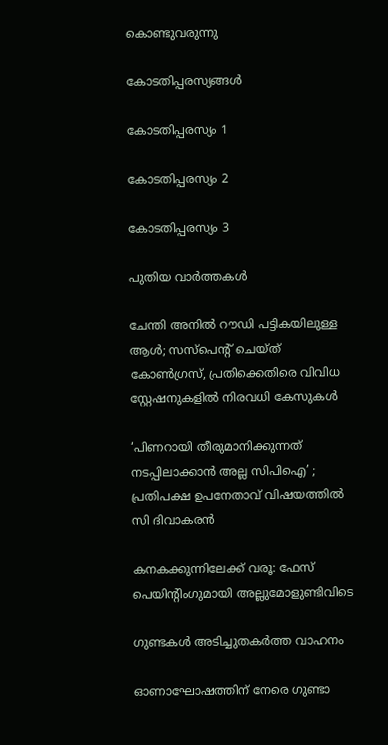കൊണ്ടുവരുന്നു

കോടതിപ്പരസ്യങ്ങള്‍

കോടതിപ്പരസ്യം 1

കോടതിപ്പരസ്യം 2

കോടതിപ്പരസ്യം 3

പുതിയ വാര്‍ത്തകള്‍

ചേന്തി അനിൽ റൗഡി പട്ടികയിലുള്ള ആൾ; സസ്പെൻ്റ് ചെയ്ത് കോൺഗ്രസ്, പ്രതിക്കെതിരെ വിവിധ സ്റ്റേഷനുകളിൽ നിരവധി കേസുകൾ

‘പിണറായി തീരുമാനിക്കുന്നത് നടപ്പിലാക്കാന്‍ അല്ല സിപിഐ’ ; പ്രതിപക്ഷ ഉപനേതാവ് വിഷയത്തിൽ സി ദിവാകരന്‍

കനകക്കുന്നിലേക്ക് വരൂ: ഫേസ് പെയിന്റിംഗുമായി അല്ലുമോളുണ്ടിവിടെ

ഗുണ്ടകള്‍ അടിച്ചുതകര്‍ത്ത വാഹനം

ഓണാഘോഷത്തിന് നേരെ ഗുണ്ടാ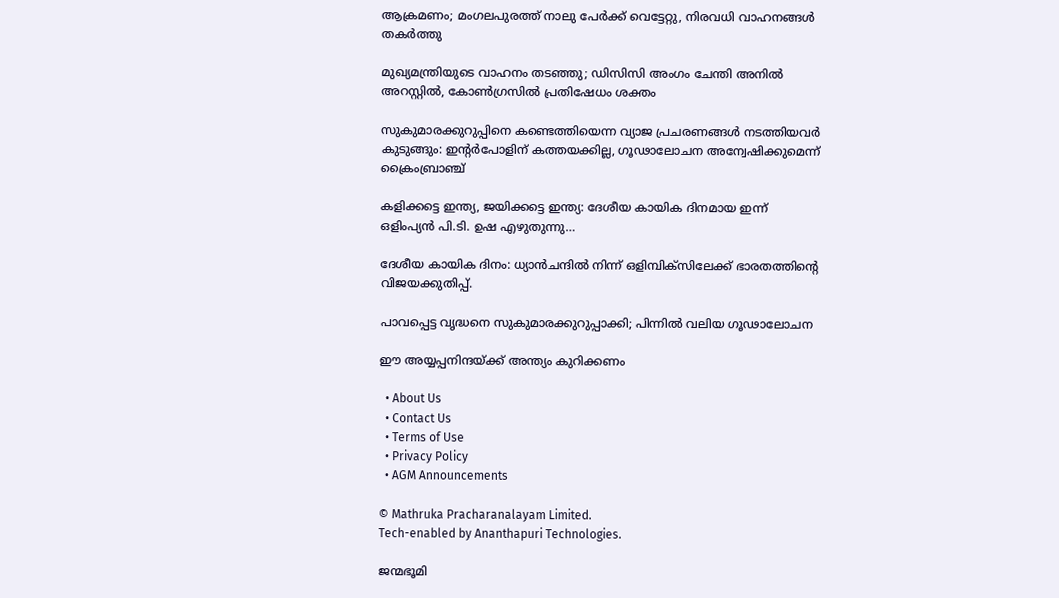ആക്രമണം; മംഗലപുരത്ത് നാലു പേര്‍ക്ക് വെട്ടേറ്റു, നിരവധി വാഹനങ്ങള്‍ തകര്‍ത്തു

മുഖ്യമന്ത്രിയുടെ വാഹനം തടഞ്ഞു; ഡിസിസി അംഗം ചേന്തി അനില്‍ അറസ്റ്റില്‍, കോൺഗ്രസിൽ പ്രതിഷേധം ശക്തം

സുകുമാരക്കുറുപ്പിനെ കണ്ടെത്തിയെന്ന വ്യാജ പ്രചരണങ്ങൾ നടത്തിയവർ കുടുങ്ങും: ഇന്റർപോളിന് കത്തയക്കില്ല, ഗൂഢാലോചന അന്വേഷിക്കുമെന്ന് ക്രൈംബ്രാഞ്ച്

കളിക്കട്ടെ ഇന്ത്യ, ജയിക്കട്ടെ ഇന്ത്യ: ദേശീയ കായിക ദിനമായ ഇന്ന് ഒളിംപ്യൻ പി.ടി. ഉഷ എഴുതുന്നു…

ദേശീയ കായിക ദിനം: ധ്യാൻചന്ദിൽ നിന്ന് ഒളിമ്പിക്സിലേക്ക് ഭാരതത്തിന്റെ വിജയക്കുതിപ്പ്.

പാവപ്പെട്ട വൃദ്ധനെ സുകുമാരക്കുറുപ്പാക്കി; പിന്നില്‍ വലിയ ഗൂഢാലോചന

ഈ അയ്യപ്പനിന്ദയ്‌ക്ക് അന്ത്യം കുറിക്കണം

  • About Us
  • Contact Us
  • Terms of Use
  • Privacy Policy
  • AGM Announcements

© Mathruka Pracharanalayam Limited.
Tech-enabled by Ananthapuri Technologies.

ജന്മഭൂമി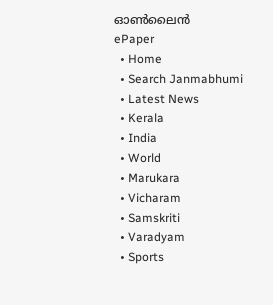ഓണ്‍ലൈന്‍
ePaper
  • Home
  • Search Janmabhumi
  • Latest News
  • Kerala
  • India
  • World
  • Marukara
  • Vicharam
  • Samskriti
  • Varadyam
  • Sports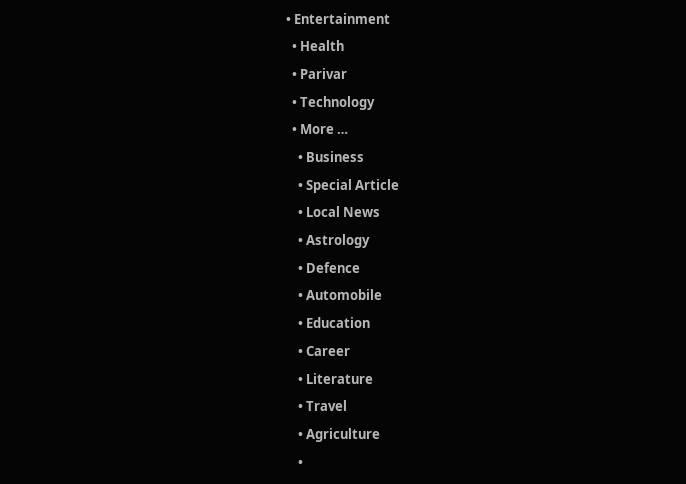• Entertainment
  • Health
  • Parivar
  • Technology
  • More …
    • Business
    • Special Article
    • Local News
    • Astrology
    • Defence
    • Automobile
    • Education
    • Career
    • Literature
    • Travel
    • Agriculture
    •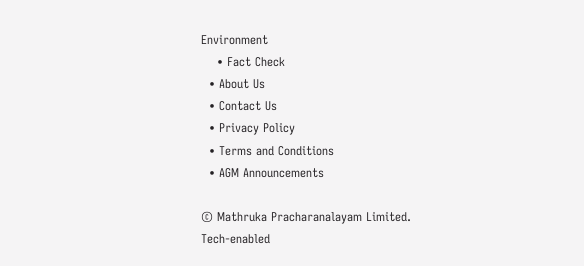Environment
    • Fact Check
  • About Us
  • Contact Us
  • Privacy Policy
  • Terms and Conditions
  • AGM Announcements

© Mathruka Pracharanalayam Limited.
Tech-enabled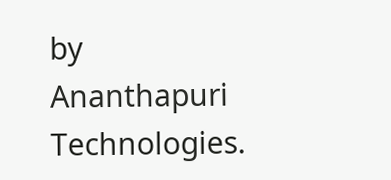by Ananthapuri Technologies.